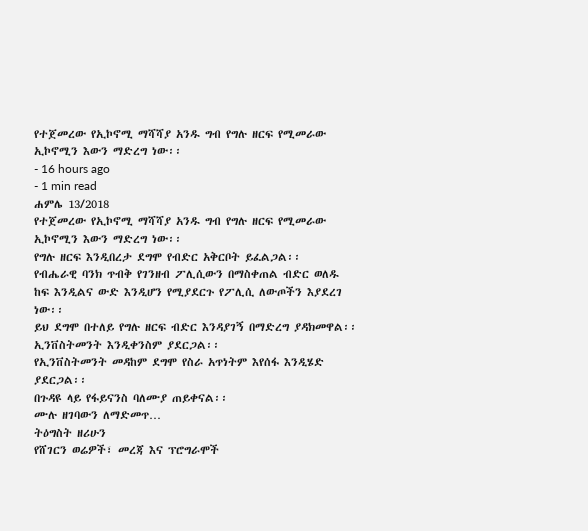የተጀመረው የኢኮኖሚ ማሻሻያ አንዱ ግብ የግሉ ዘርፍ የሚመራው ኢኮኖሚን እውን ማድረግ ነው፡፡
- 16 hours ago
- 1 min read
ሐምሌ 13/2018
የተጀመረው የኢኮኖሚ ማሻሻያ አንዱ ግብ የግሉ ዘርፍ የሚመራው ኢኮኖሚን እውን ማድረግ ነው፡፡
የግሉ ዘርፍ እንዲበረታ ደግሞ የብድር አቅርቦት ይፈልጋል፡፡
የብሔራዊ ባንክ ጥብቅ የገንዘብ ፖሊሲውን በማስቀጠል ብድር ወለዱ ከፍ እንዲልና ውድ እንዲሆን የሚያደርጉ የፖሊሲ ለውጦችን እያደረገ ነው፡፡
ይህ ደግሞ በተለይ የግሉ ዘርፍ ብድር እንዳያገኝ በማድረግ ያዳክመዋል፡፡
ኢንቨስትመንት እንዲቀንስም ያደርጋል፡፡
የኢንቨስትመንት መዳከም ደግሞ የስራ አጥነትም እየሰፋ እንዲሄድ ያደርጋል፡፡
በጉዳዩ ላይ የፋይናንስ ባለሙያ ጠይቀናል፡፡
ሙሉ ዘገባውን ለማድመጥ…
ትዕግስት ዘሪሁን
የሸገርን ወሬዎች፣ መረጃ እና ፕሮግራሞች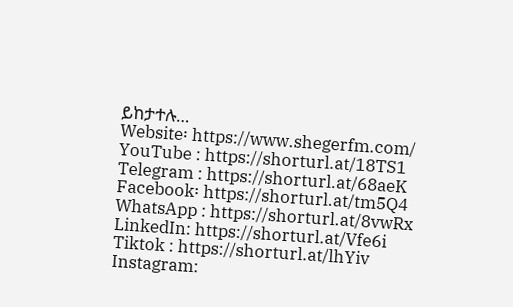ይከታተሉ…
Website፡ https://www.shegerfm.com/
YouTube : https://shorturl.at/18TS1
Telegram : https://shorturl.at/68aeK
Facebook፡ https://shorturl.at/tm5Q4
WhatsApp : https://shorturl.at/8vwRx
LinkedIn: https://shorturl.at/Vfe6i
Tiktok : https://shorturl.at/lhYiv
Instagram: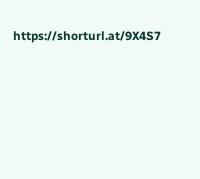https://shorturl.at/9X4S7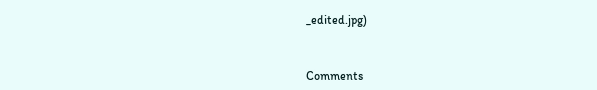_edited.jpg)



Comments